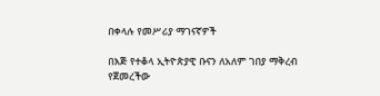በቀላሉ የመሥሪያ ማገናኛዎች

በእጅ የተቆላ ኢትዮጵያዊ ቡናን ለአለም ገበያ ማቅረብ የጀመረችው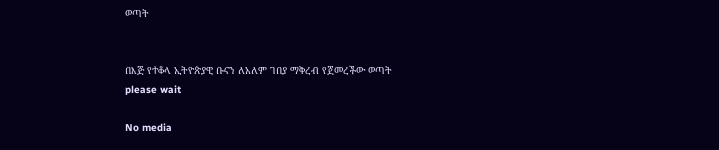ወጣት


በእጅ የተቆላ ኢትዮጵያዊ ቡናን ለአለም ገበያ ማቅረብ የጀመረችው ወጣት
please wait

No media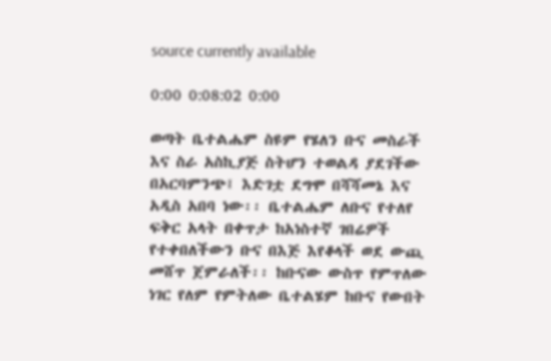source currently available

0:00 0:08:02 0:00

ወጣት ቤተልሔም ስዩም የሄለን ቡና መስራች እና ስራ አስኪያጅ ስትሆን ተወልዳ ያደገችው በአርባምንጭ፤ እድገቷ ደግሞ በሻሻመኔ እና አዲስ አበባ ነው፡፡ ቤተልሔም ለቡና የተለየ ፍቅር አላት በቀጥታ ከአነስተኛ ገበሬዎች የተቀበለችውን ቡና በእጅ እየቆላች ወደ ውጪ መሸጥ ጀምራለች፡፡ ከቡናው ውስጥ የምጥለው ነገር የለም የምትለው ቤተልሄም ከቡና የውበት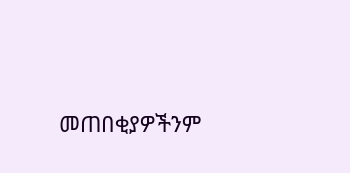መጠበቂያዎችንም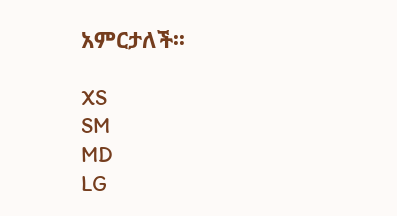አምርታለች፡፡

XS
SM
MD
LG